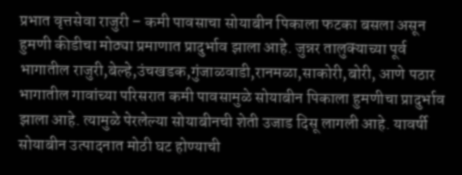प्रभात वृत्तसेवा राजुरी – कमी पावसाचा सोयाबीन पिकाला फटका बसला असून हुमणी कीडीचा मोठ्या प्रमाणात प्रादुर्भाव झाला आहे. जुन्नर तालुक्याच्या पूर्व भागातील राजुरी,बेल्हे,उंचखडक,गुंजाळवाडी,रानमळा,साकोरी,बोरी, आणे पठार भागातील गावांच्या परिसरात कमी पावसामुळे सोयाबीन पिकाला हुमणीचा प्रादुर्भाव झाला आहे. त्यामुळे पेरलेल्या सोयाबीनची शेती उजाड दिसू लागली आहे. यावर्षी सोयाबीन उत्पादनात मोठी घट होण्याची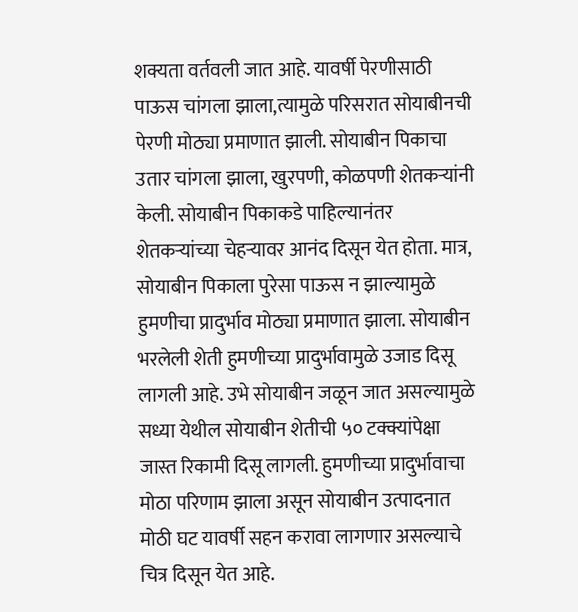शक्यता वर्तवली जात आहे. यावर्षी पेरणीसाठी पाऊस चांगला झाला,त्यामुळे परिसरात सोयाबीनची पेरणी मोठ्या प्रमाणात झाली. सोयाबीन पिकाचा उतार चांगला झाला, खुरपणी, कोळपणी शेतकऱ्यांनी केली. सोयाबीन पिकाकडे पाहिल्यानंतर शेतकऱ्यांच्या चेहऱ्यावर आनंद दिसून येत होता. मात्र, सोयाबीन पिकाला पुरेसा पाऊस न झाल्यामुळे हुमणीचा प्रादुर्भाव मोठ्या प्रमाणात झाला. सोयाबीन भरलेली शेती हुमणीच्या प्रादुर्भावामुळे उजाड दिसू लागली आहे. उभे सोयाबीन जळून जात असल्यामुळे सध्या येथील सोयाबीन शेतीची ५० टक्क्यांपेक्षा जास्त रिकामी दिसू लागली. हुमणीच्या प्रादुर्भावाचा मोठा परिणाम झाला असून सोयाबीन उत्पादनात मोठी घट यावर्षी सहन करावा लागणार असल्याचे चित्र दिसून येत आहे.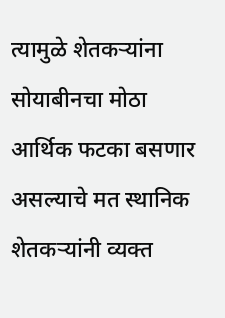त्यामुळे शेतकऱ्यांना सोयाबीनचा मोठा आर्थिक फटका बसणार असल्याचे मत स्थानिक शेतकऱ्यांनी व्यक्त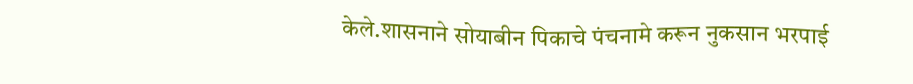केले.शासनाने सोयाबीन पिकाचे पंचनामे करून नुकसान भरपाई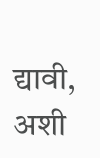द्यावी, अशी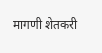मागणी शेतकरी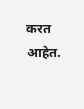करत आहेत.